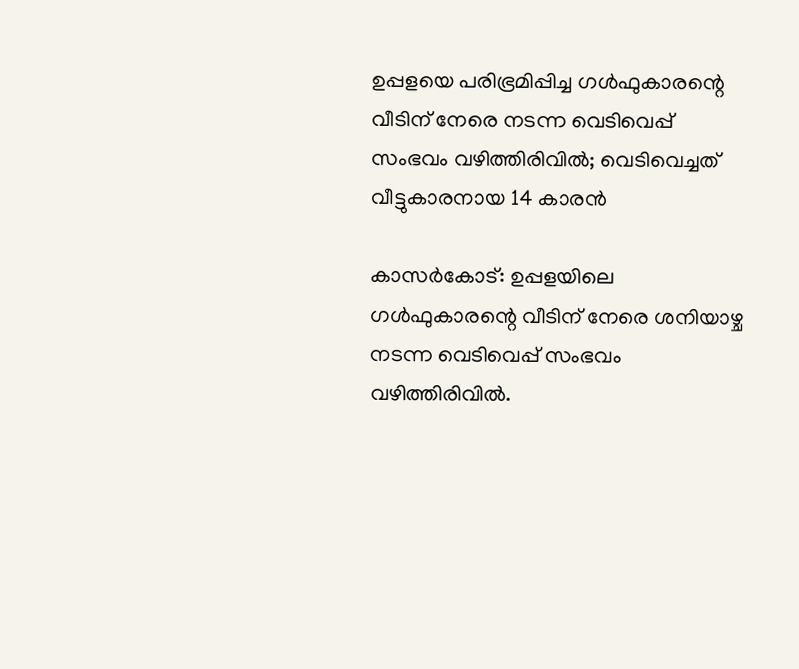ഉപ്പളയെ പരിഭ്രമിപ്പിച്ച ഗള്‍ഫുകാരന്റെ വീടിന് നേരെ നടന്ന വെടിവെപ്പ് സംഭവം വഴിത്തിരിവില്‍; വെടിവെച്ചത് വീട്ടുകാരനായ 14 കാരന്‍

കാസര്‍കോട്: ഉപ്പളയിലെ ഗള്‍ഫുകാരന്റെ വീടിന് നേരെ ശനിയാഴ്ച നടന്ന വെടിവെപ്പ് സംഭവം വഴിത്തിരിവില്‍.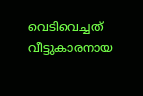വെടിവെച്ചത് വീട്ടുകാരനായ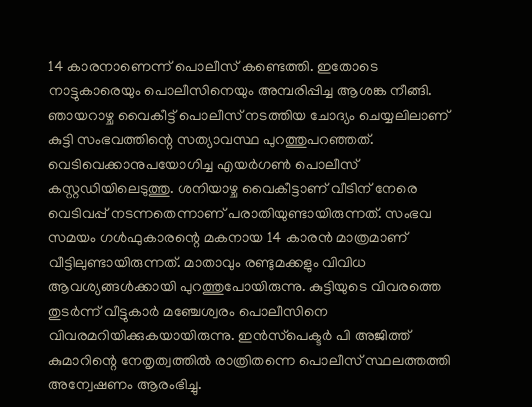14 കാരനാണെന്ന് പൊലീസ് കണ്ടെത്തി. ഇതോടെ നാട്ടുകാരെയും പൊലീസിനെയും അമ്പരിപ്പിച്ച ആശങ്ക നീങ്ങി. ഞായറാഴ്ച വൈകീട്ട് പൊലീസ് നടത്തിയ ചോദ്യം ചെയ്യലിലാണ് കുട്ടി സംഭവത്തിന്റെ സത്യാവസ്ഥ പുറത്തുപറഞ്ഞത്. വെടിവെക്കാനുപയോഗിച്ച എയര്‍ഗണ്‍ പൊലീസ് കസ്റ്റഡിയിലെടുത്തു. ശനിയാഴ്ച വൈകീട്ടാണ് വീടിന് നേരെ വെടിവപ്പ് നടന്നതെന്നാണ് പരാതിയുണ്ടായിരുന്നത്. സംഭവ സമയം ഗള്‍ഫുകാരന്റെ മകനായ 14 കാരന്‍ മാത്രമാണ് വീട്ടിലുണ്ടായിരുന്നത്. മാതാവും രണ്ടുമക്കളും വിവിധ ആവശ്യങ്ങള്‍ക്കായി പുറത്തുപോയിരുന്നു. കുട്ടിയുടെ വിവരത്തെ തുടര്‍ന്ന് വീട്ടുകാര്‍ മഞ്ചേശ്വരം പൊലീസിനെ വിവരമറിയിക്കുകയായിരുന്നു. ഇന്‍സ്‌പെക്ടര്‍ പി അജിത്ത് കുമാറിന്റെ നേതൃത്വത്തില്‍ രാത്രിതന്നെ പൊലീസ് സ്ഥലത്തത്തി അന്വേഷണം ആരംഭിച്ചു.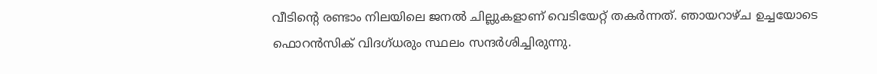വീടിന്റെ രണ്ടാം നിലയിലെ ജനല്‍ ചില്ലുകളാണ് വെടിയേറ്റ് തകര്‍ന്നത്. ഞായറാഴ്ച ഉച്ചയോടെ ഫൊറന്‍സിക് വിദഗ്ധരും സ്ഥലം സന്ദര്‍ശിച്ചിരുന്നു.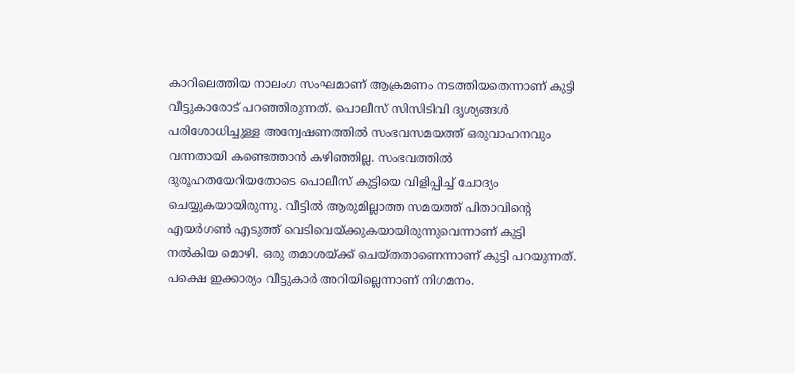കാറിലെത്തിയ നാലംഗ സംഘമാണ് ആക്രമണം നടത്തിയതെന്നാണ് കുട്ടി വീട്ടുകാരോട് പറഞ്ഞിരുന്നത്. പൊലീസ് സിസിടിവി ദൃശ്യങ്ങള്‍ പരിശോധിച്ചുള്ള അന്വേഷണത്തില്‍ സംഭവസമയത്ത് ഒരുവാഹനവും വന്നതായി കണ്ടെത്താന്‍ കഴിഞ്ഞില്ല. സംഭവത്തില്‍ ദുരൂഹതയേറിയതോടെ പൊലീസ് കുട്ടിയെ വിളിപ്പിച്ച് ചോദ്യം ചെയ്യുകയായിരുന്നു. വീട്ടില്‍ ആരുമില്ലാത്ത സമയത്ത് പിതാവിന്റെ എയര്‍ഗണ്‍ എടുത്ത് വെടിവെയ്ക്കുകയായിരുന്നുവെന്നാണ് കുട്ടി നല്‍കിയ മൊഴി. ഒരു തമാശയ്ക്ക് ചെയ്തതാണെന്നാണ് കുട്ടി പറയുന്നത്. പക്ഷെ ഇക്കാര്യം വീട്ടുകാര്‍ അറിയില്ലെന്നാണ് നിഗമനം.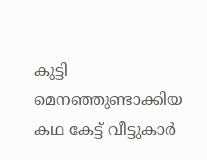കുട്ടി മെനഞ്ഞുണ്ടാക്കിയ കഥ കേട്ട് വീട്ടുകാര്‍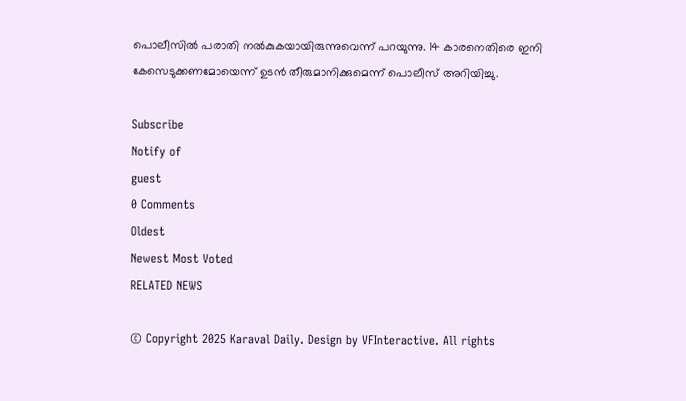പൊലീസില്‍ പരാതി നല്‍കുകയായിരുന്നുവെന്ന് പറയുന്നു. 14 കാരനെതിരെ ഇനി കേസെടുക്കണമോയെന്ന് ഉടന്‍ തീരുമാനിക്കുമെന്ന് പൊലീസ് അറിയിച്ചു.

Subscribe
Notify of
guest
0 Comments
Oldest
Newest Most Voted
RELATED NEWS

© Copyright 2025 Karaval Daily. Design by VFInteractive. All rights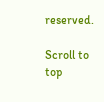reserved.

Scroll to top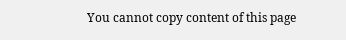You cannot copy content of this page